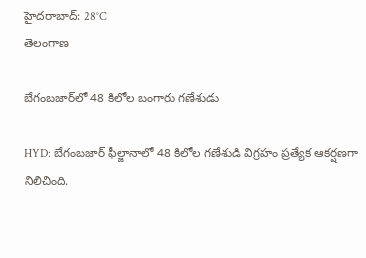హైదరాబాద్: 28°C
తెలంగాణ

బేగంబజార్‌లో 48 కిలోల బంగారు గణేశుడు

HYD: బేగంబజార్ ఫీల్జానాలో 48 కిలోల గణేశుడి విగ్రహం ప్రత్యేక ఆకర్షణగా నిలిచింది.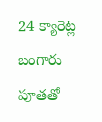24 క్యారెట్ల బంగారు పూతతో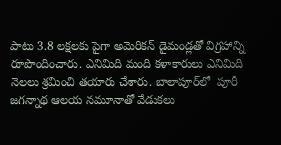పాటు 3.8 లక్షలకు పైగా అమెరికన్ డైమండ్లతో విగ్రహాన్ని రూపొందించారు. ఎనిమిది మంది కళాకారులు ఎనిమిది నెలలు శ్రమించి తయారు చేశారు. బాలాపూర్‌లో  పూరీ జగన్నాథ ఆలయ నమూనాతో వేడుకలు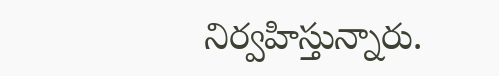నిర్వహిస్తున్నారు.